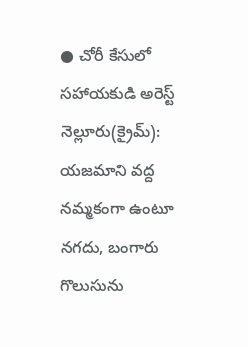● చోరీ కేసులో
సహాయకుడి అరెస్ట్
నెల్లూరు(క్రైమ్): యజమాని వద్ద నమ్మకంగా ఉంటూ నగదు, బంగారు గొలుసును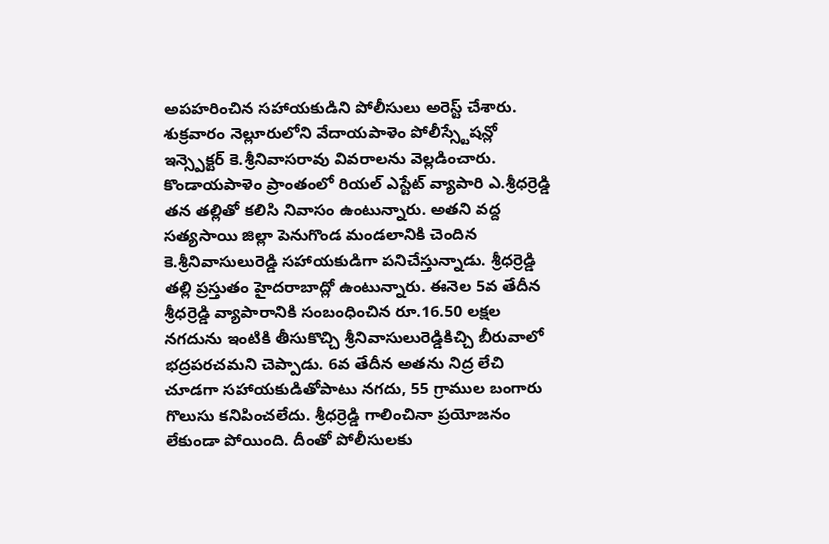అపహరించిన సహాయకుడిని పోలీసులు అరెస్ట్ చేశారు. శుక్రవారం నెల్లూరులోని వేదాయపాళెం పోలీస్స్టేషన్లో ఇన్స్పెక్టర్ కె.శ్రీనివాసరావు వివరాలను వెల్లడించారు. కొండాయపాళెం ప్రాంతంలో రియల్ ఎస్టేట్ వ్యాపారి ఎ.శ్రీధర్రెడ్డి తన తల్లితో కలిసి నివాసం ఉంటున్నారు. అతని వద్ద సత్యసాయి జిల్లా పెనుగొండ మండలానికి చెందిన కె.శ్రీనివాసులురెడ్డి సహాయకుడిగా పనిచేస్తున్నాడు. శ్రీధర్రెడ్డి తల్లి ప్రస్తుతం హైదరాబాద్లో ఉంటున్నారు. ఈనెల 5వ తేదీన శ్రీధర్రెడ్డి వ్యాపారానికి సంబంధించిన రూ.16.50 లక్షల నగదును ఇంటికి తీసుకొచ్చి శ్రీనివాసులురెడ్డికిచ్చి బీరువాలో భద్రపరచమని చెప్పాడు. 6వ తేదీన అతను నిద్ర లేచి చూడగా సహాయకుడితోపాటు నగదు, 55 గ్రాముల బంగారు గొలుసు కనిపించలేదు. శ్రీధర్రెడ్డి గాలించినా ప్రయోజనం లేకుండా పోయింది. దీంతో పోలీసులకు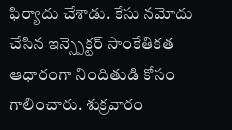ఫిర్యాదు చేశాడు. కేసు నమోదు చేసిన ఇన్స్పెక్టర్ సాంకేతికత ఆధారంగా నిందితుడి కోసం గాలించారు. శుక్రవారం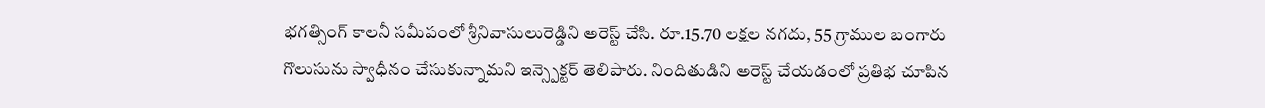భగత్సింగ్ కాలనీ సమీపంలో శ్రీనివాసులురెడ్డిని అరెస్ట్ చేసి. రూ.15.70 లక్షల నగదు, 55 గ్రాముల బంగారు గొలుసును స్వాధీనం చేసుకున్నామని ఇన్స్పెక్టర్ తెలిపారు. నిందితుడిని అరెస్ట్ చేయడంలో ప్రతిభ చూపిన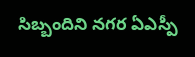సిబ్బందిని నగర ఏఎస్పీ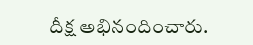దీక్ష అభినందించారు.